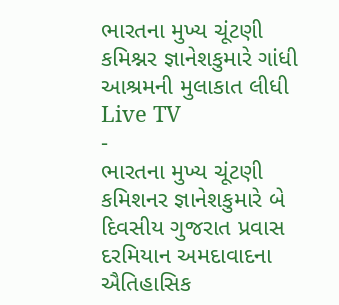ભારતના મુખ્ય ચૂંટણી કમિશ્નર જ્ઞાનેશકુમારે ગાંધી આશ્રમની મુલાકાત લીધી
Live TV
-
ભારતના મુખ્ય ચૂંટણી કમિશનર જ્ઞાનેશકુમારે બે દિવસીય ગુજરાત પ્રવાસ દરમિયાન અમદાવાદના ઐતિહાસિક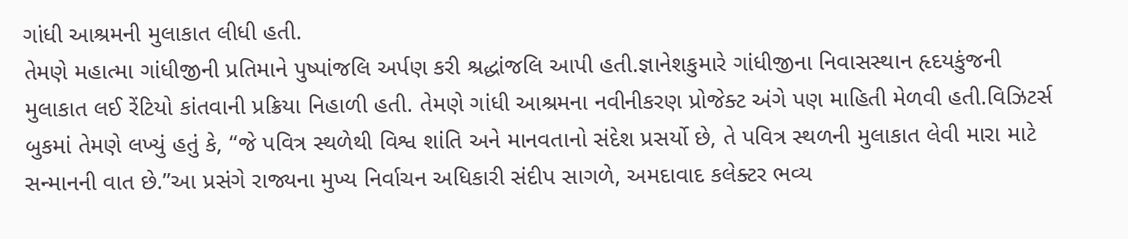ગાંધી આશ્રમની મુલાકાત લીધી હતી.
તેમણે મહાત્મા ગાંધીજીની પ્રતિમાને પુષ્પાંજલિ અર્પણ કરી શ્રદ્ધાંજલિ આપી હતી.જ્ઞાનેશકુમારે ગાંધીજીના નિવાસસ્થાન હૃદયકુંજની મુલાકાત લઈ રેંટિયો કાંતવાની પ્રક્રિયા નિહાળી હતી. તેમણે ગાંધી આશ્રમના નવીનીકરણ પ્રોજેક્ટ અંગે પણ માહિતી મેળવી હતી.વિઝિટર્સ બુકમાં તેમણે લખ્યું હતું કે, “જે પવિત્ર સ્થળેથી વિશ્વ શાંતિ અને માનવતાનો સંદેશ પ્રસર્યો છે, તે પવિત્ર સ્થળની મુલાકાત લેવી મારા માટે સન્માનની વાત છે.”આ પ્રસંગે રાજ્યના મુખ્ય નિર્વાચન અધિકારી સંદીપ સાગળે, અમદાવાદ કલેક્ટર ભવ્ય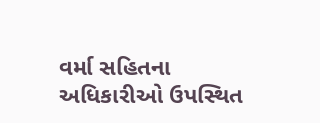વર્મા સહિતના અધિકારીઓ ઉપસ્થિત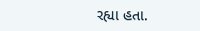રહ્યા હતા.